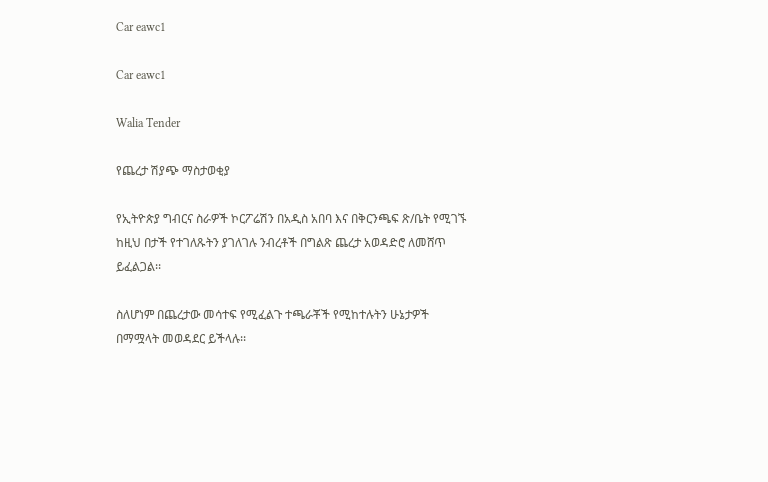Car eawc1

Car eawc1

Walia Tender

የጨረታ ሽያጭ ማስታወቂያ

የኢትዮጵያ ግብርና ስራዎች ኮርፖሬሽን በአዲስ አበባ እና በቅርንጫፍ ጽ/ቤት የሚገኙ ከዚህ በታች የተገለጹትን ያገለገሉ ንብረቶች በግልጽ ጨረታ አወዳድሮ ለመሸጥ ይፈልጋል፡፡

ስለሆነም በጨረታው መሳተፍ የሚፈልጉ ተጫራቾች የሚከተሉትን ሁኔታዎች በማሟላት መወዳደር ይችላሉ፡፡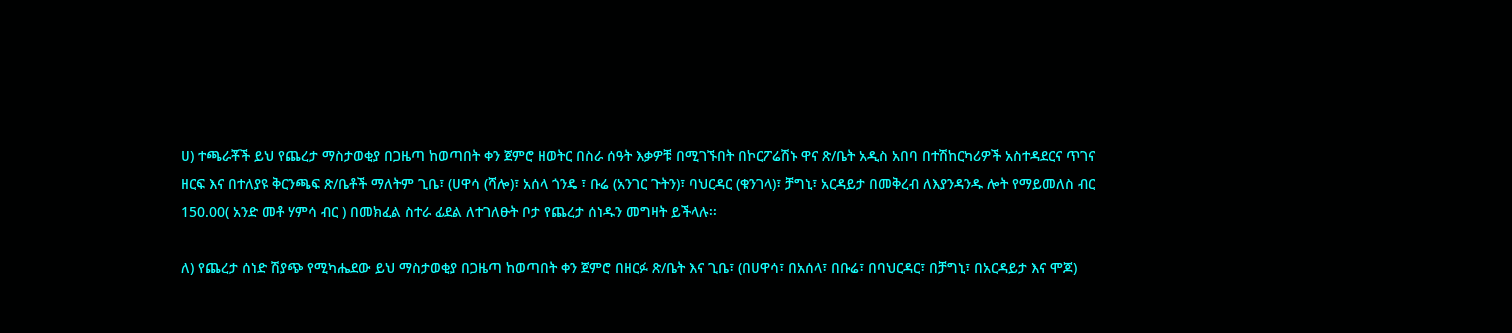ሀ) ተጫራቾች ይህ የጨረታ ማስታወቂያ በጋዜጣ ከወጣበት ቀን ጀምሮ ዘወትር በስራ ሰዓት እቃዎቹ በሚገኙበት በኮርፖሬሽኑ ዋና ጽ/ቤት አዲስ አበባ በተሽከርካሪዎች አስተዳደርና ጥገና ዘርፍ እና በተለያዩ ቅርንጫፍ ጽ/ቤቶች ማለትም ጊቤ፣ (ሀዋሳ (ሻሎ)፣ አሰላ ጎንዴ ፣ ቡሬ (አንገር ጉትን)፣ ባህርዳር (ቁንገላ)፣ ቻግኒ፣ አርዳይታ በመቅረብ ለእያንዳንዱ ሎት የማይመለስ ብር 150.00( አንድ መቶ ሃምሳ ብር ) በመክፈል ስተራ ፊደል ለተገለፁት ቦታ የጨረታ ሰነዱን መግዛት ይችላሉ፡፡

ለ) የጨረታ ሰነድ ሽያጭ የሚካሔደው ይህ ማስታወቂያ በጋዜጣ ከወጣበት ቀን ጀምሮ በዘርፉ ጽ/ቤት እና ጊቤ፣ (በሀዋሳ፣ በአሰላ፣ በቡሬ፣ በባህርዳር፣ በቻግኒ፣ በአርዳይታ እና ሞጆ)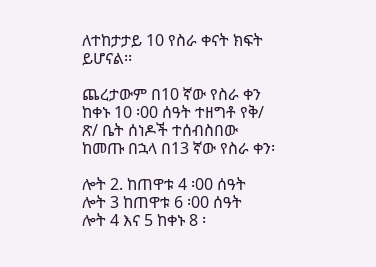ለተከታታይ 10 የስራ ቀናት ክፍት ይሆናል፡፡

ጨረታውም በ10 ኛው የስራ ቀን ከቀኑ 10 ፡00 ሰዓት ተዘግቶ የቅ/ ጽ/ ቤት ሰነዶች ተሰብስበው ከመጡ በኋላ በ13 ኛው የስራ ቀን፡

ሎት 2. ከጠዋቱ 4 ፡00 ሰዓት
ሎት 3 ከጠዋቱ 6 ፡00 ሰዓት
ሎት 4 እና 5 ከቀኑ 8 ፡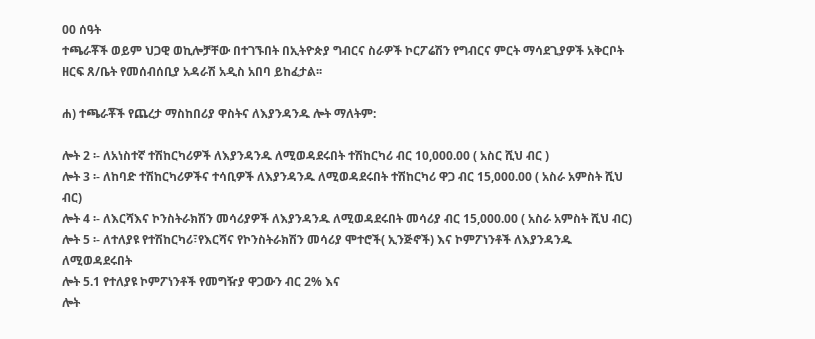00 ሰዓት
ተጫራቾች ወይም ህጋዊ ወኪሎቻቸው በተገኙበት በኢትዮጵያ ግብርና ስራዎች ኮርፖሬሽን የግብርና ምርት ማሳደጊያዎች አቅርቦት ዘርፍ ጸ/ቤት የመሰብሰቢያ አዳራሽ አዲስ አበባ ይከፈታል፡፡

ሐ) ተጫራቾች የጨረታ ማስከበሪያ ዋስትና ለእያንዳንዱ ሎት ማለትም:

ሎት 2 ፡- ለአነስተኛ ተሽከርካሪዎች ለእያንዳንዱ ለሚወዳደሩበት ተሽከርካሪ ብር 10,000.00 ( አስር ሺህ ብር )
ሎት 3 ፡- ለከባድ ተሽከርካሪዎችና ተሳቢዎች ለእያንዳንዱ ለሚወዳደሩበት ተሽከርካሪ ዋጋ ብር 15,000.00 ( አስራ አምስት ሺህ ብር)
ሎት 4 ፡- ለእርሻእና ኮንስትራክሽን መሳሪያዎች ለእያንዳንዱ ለሚወዳደሩበት መሳሪያ ብር 15,000.00 ( አስራ አምስት ሺህ ብር)
ሎት 5 ፡- ለተለያዩ የተሽከርካሪ፣የእርሻና የኮንስትራክሽን መሳሪያ ሞተሮች( ኢንጅኖች) እና ኮምፖነንቶች ለእያንዳንዱ ለሚወዳደሩበት
ሎት 5.1 የተለያዩ ኮምፖነንቶች የመግዥያ ዋጋውን ብር 2% እና
ሎት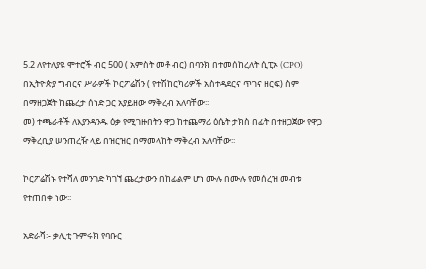5.2 ለየተለያዩ ሞተሮች ብር 500 ( አምስት መቶ ብር) በባንክ በተመሰከረለት ሲፒኦ (CPO) በኢትዮጵያ ግብርና ሥራዎች ኮርፖሬሽን ( የተሽከርካሪዎች አስተዳደርና ጥገና ዘርፍ) ስም በማዘጋጀት ከጨረታ ሰነድ ጋር አያይዘው ማቅረብ አለባቸው፡፡
መ) ተጫራቶች ለእያንዳንዱ ዕቃ የሚገዙበትን ዋጋ ከተጨማሪ ዕሴት ታክስ በፊት በተዘጋጀው የዋጋ ማቅረቢያ ሠንጠረዥ ላይ በዝርዝር በማመላከት ማቅረብ አለባቸው፡፡

ኮርፖሬሽኑ የተሻለ መንገድ ካገኘ ጨረታውን በከፊልም ሆነ ሙሉ በሙሉ የመሰረዝ መብቱ የተጠበቀ ነው፡፡

አድራሻ፡- ቃሊቲ ጉምሩክ የባቡር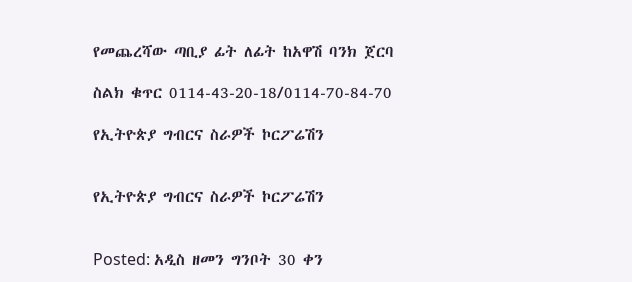የመጨረሻው ጣቢያ ፊት ለፊት ከአዋሽ ባንክ ጀርባ

ስልክ ቁጥር 0114-43-20-18/0114-70-84-70

የኢትዮጵያ ግብርና ስራዎች ኮርፖሬሽን


የኢትዮጵያ ግብርና ስራዎች ኮርፖሬሽን


Posted: አዲስ ዘመን ግንቦት 30 ቀን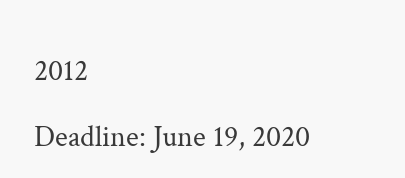2012

Deadline: June 19, 2020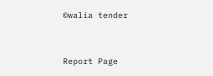©walia tender


Report Page